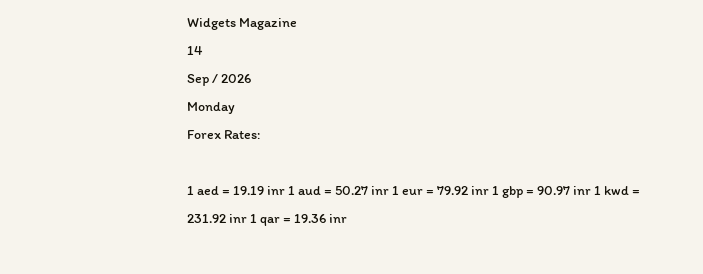Widgets Magazine
14
Sep / 2026
Monday
Forex Rates:

1 aed = 19.19 inr 1 aud = 50.27 inr 1 eur = 79.92 inr 1 gbp = 90.97 inr 1 kwd = 231.92 inr 1 qar = 19.36 inr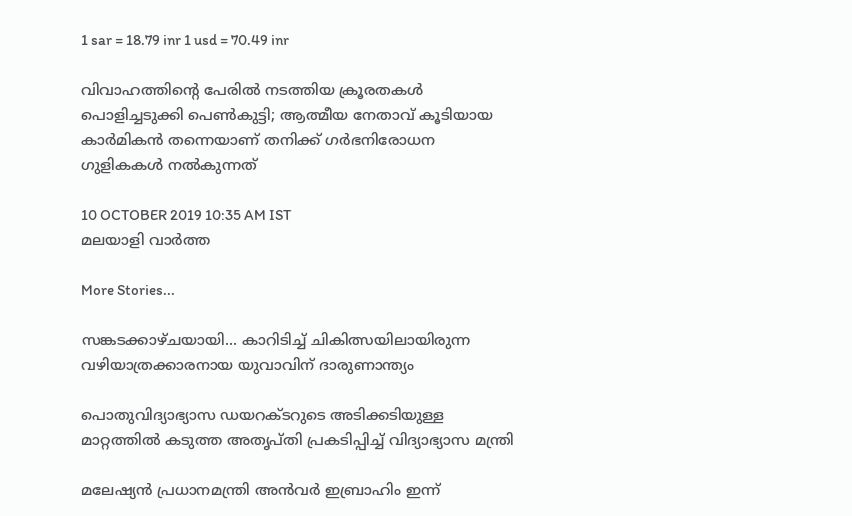1 sar = 18.79 inr 1 usd = 70.49 inr

വിവാഹത്തിന്റെ പേരില്‍ നടത്തിയ ക്രൂരതകള്‍ പൊളിച്ചടുക്കി പെണ്‍കുട്ടി; ആത്മീയ നേതാവ് കൂടിയായ കാര്‍മികന്‍ തന്നെയാണ് തനിക്ക് ഗര്‍ഭനിരോധന ഗുളികകള്‍ നല്‍കുന്നത്

10 OCTOBER 2019 10:35 AM IST
മലയാളി വാര്‍ത്ത

More Stories...

സങ്കടക്കാഴ്ചയായി... കാറിടിച്ച് ചികിത്സയിലായിരുന്ന വഴിയാത്രക്കാരനായ യുവാവിന് ദാരുണാന്ത്യം

പൊതുവിദ്യാഭ്യാസ ഡയറക്ടറുടെ അടിക്കടിയുള്ള മാറ്റത്തിൽ കടുത്ത അതൃപ്തി പ്രകടിപ്പിച്ച് വിദ്യാഭ്യാസ മന്ത്രി

മലേഷ്യൻ പ്രധാനമന്ത്രി അൻവർ ഇബ്രാഹിം ഇന്ന്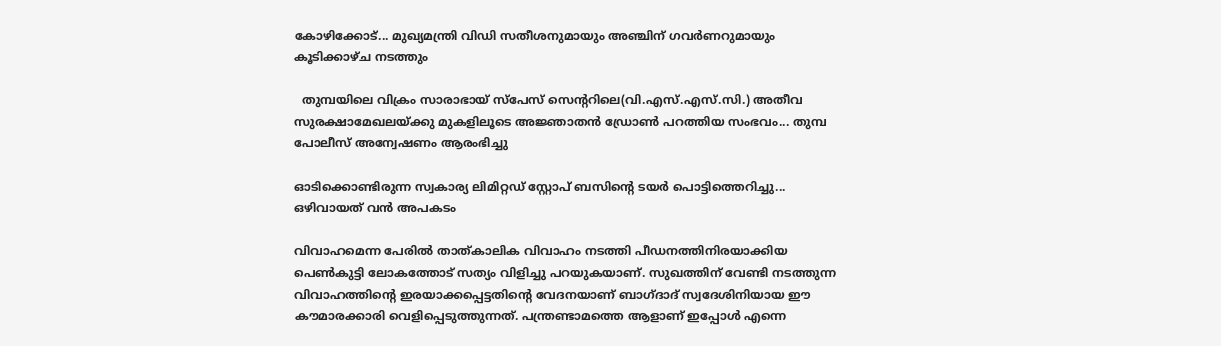കോഴിക്കോട്... മുഖ്യമന്ത്രി വിഡി സതീശനുമായും അഞ്ചിന് ഗവർണറുമായും കൂടിക്കാഴ്ച നടത്തും

  തുമ്പയിലെ വിക്രം സാരാഭായ് സ്‌പേസ് സെന്ററിലെ(വി.എസ്.എസ്‌.സി.) അതീവ സുരക്ഷാമേഖലയ്ക്കു മുകളിലൂടെ അജ്ഞാതൻ ഡ്രോൺ പറത്തിയ സംഭവം... തുമ്പ പോലീസ് അന്വേഷണം ആരംഭിച്ചു

ഓടിക്കൊണ്ടിരുന്ന സ്വകാര്യ ലിമിറ്റഡ് സ്റ്റോപ് ബസിന്റെ ടയർ പൊട്ടിത്തെറിച്ചു... ഒഴിവായത് വൻ അപകടം

വിവാഹമെന്ന പേരില്‍ താത്കാലിക വിവാഹം നടത്തി പീഡനത്തിനിരയാക്കിയ പെണ്‍കുട്ടി ലോകത്തോട് സത്യം വിളിച്ചു പറയുകയാണ്. സുഖത്തിന് വേണ്ടി നടത്തുന്ന വിവാഹത്തിന്റെ ഇരയാക്കപ്പെട്ടതിന്റെ വേദനയാണ് ബാഗ്ദാദ് സ്വദേശിനിയായ ഈ കൗമാരക്കാരി വെളിപ്പെടുത്തുന്നത്. പന്ത്രണ്ടാമത്തെ ആളാണ് ഇപ്പോള്‍ എന്നെ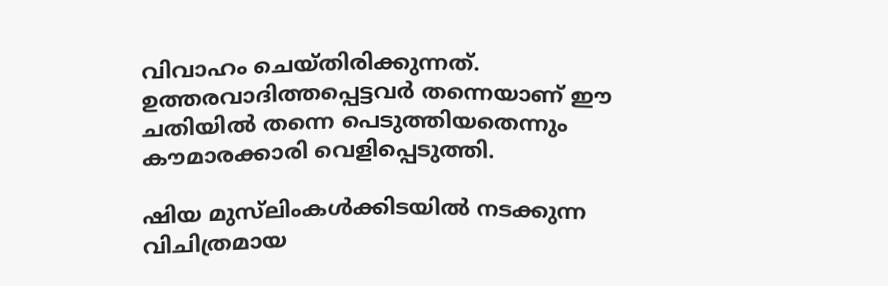വിവാഹം ചെയ്തിരിക്കുന്നത്. ഉത്തരവാദിത്തപ്പെട്ടവര്‍ തന്നെയാണ് ഈ ചതിയില്‍ തന്നെ പെടുത്തിയതെന്നും കൗമാരക്കാരി വെളിപ്പെടുത്തി.

ഷിയ മുസ്‌ലിംകള്‍ക്കിടയില്‍ നടക്കുന്ന വിചിത്രമായ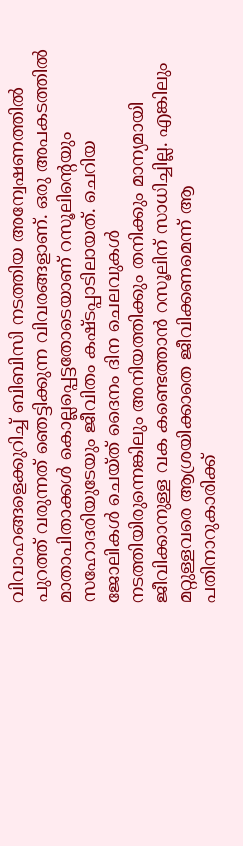വിവാഹങ്ങളെക്കുറിച്ച് ബിബിസി നടത്തിയ അന്വേഷണത്തില്‍ പുറത്ത് വരുന്നത് ഞെട്ടിക്കുന്ന വിവരങ്ങളാണ്. ഒരു അപകടത്തില്‍ മാതാപിതാക്കള്‍ കൊല്ലപ്പെട്ടതോടെയാണ് റസൂലിന്റെയും സഹോദരിയുടേയും ജീവിതം കഷ്ടപ്പാടിലായത്. ചെറിയ ജോലികള്‍ ചെയ്ത് ദൈനം ദിന ചെലവുകള്‍ നടത്തിയിരുന്നെങ്കിലും അനിയത്തിക്കും തനിക്കും മാന്യമായി ജീവിക്കാനുള്ള വക കണ്ടെത്താന്‍ റസൂലിന് സാധിച്ചില്ല. എങ്കിലും മറ്റുള്ളവരെ ആശ്രയിക്കാതെ ജീവിക്കണമെന്ന് ആ പതിനാറുകാരിക്ക്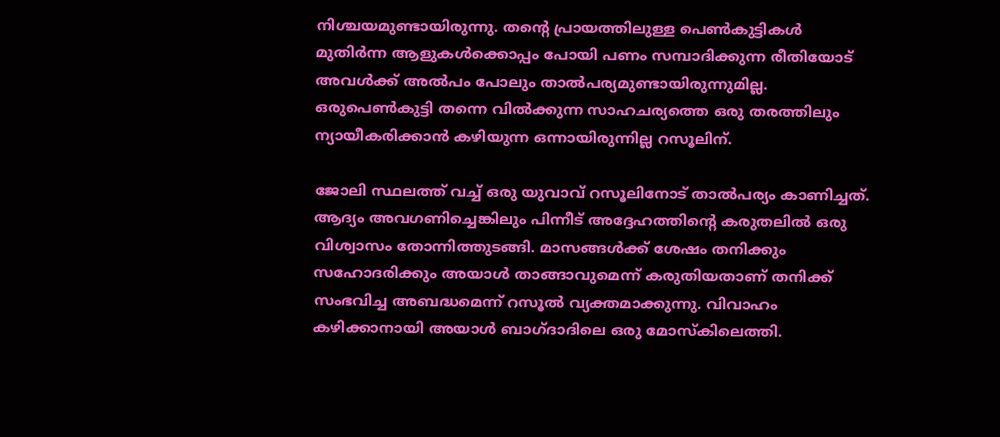നിശ്ചയമുണ്ടായിരുന്നു. തന്റെ പ്രായത്തിലുള്ള പെണ്‍കുട്ടികള്‍ മുതിര്‍ന്ന ആളുകള്‍ക്കൊപ്പം പോയി പണം സമ്പാദിക്കുന്ന രീതിയോട് അവള്‍ക്ക് അല്‍പം പോലും താല്‍പര്യമുണ്ടായിരുന്നുമില്ല. ഒരുപെണ്‍കുട്ടി തന്നെ വില്‍ക്കുന്ന സാഹചര്യത്തെ ഒരു തരത്തിലും ന്യായീകരിക്കാന്‍ കഴിയുന്ന ഒന്നായിരുന്നില്ല റസൂലിന്.

ജോലി സ്ഥലത്ത് വച്ച് ഒരു യുവാവ് റസൂലിനോട് താല്‍പര്യം കാണിച്ചത്. ആദ്യം അവഗണിച്ചെങ്കിലും പിന്നീട് അദ്ദേഹത്തിന്റെ കരുതലില്‍ ഒരു വിശ്വാസം തോന്നിത്തുടങ്ങി. മാസങ്ങള്‍ക്ക് ശേഷം തനിക്കും സഹോദരിക്കും അയാള്‍ താങ്ങാവുമെന്ന് കരുതിയതാണ് തനിക്ക് സംഭവിച്ച അബദ്ധമെന്ന് റസൂല്‍ വ്യക്തമാക്കുന്നു. വിവാഹം കഴിക്കാനായി അയാള്‍ ബാഗ്ദാദിലെ ഒരു മോസ്‌കിലെത്തി.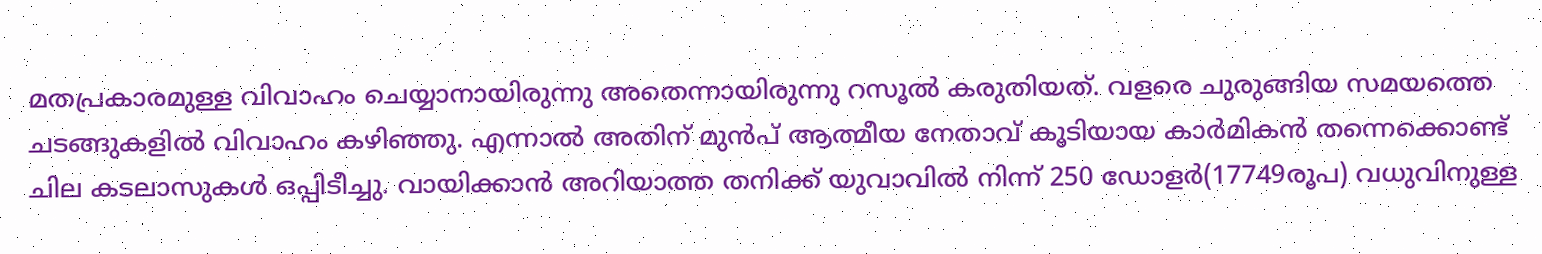മതപ്രകാരമുള്ള വിവാഹം ചെയ്യാനായിരുന്നു അതെന്നായിരുന്നു റസൂല്‍ കരുതിയത്. വളരെ ചുരുങ്ങിയ സമയത്തെ ചടങ്ങുകളില്‍ വിവാഹം കഴിഞ്ഞു. എന്നാല്‍ അതിന് മുന്‍പ് ആത്മീയ നേതാവ് കൂടിയായ കാര്‍മികന്‍ തന്നെക്കൊണ്ട് ചില കടലാസുകള്‍ ഒപ്പിടീച്ചു. വായിക്കാന്‍ അറിയാത്ത തനിക്ക് യുവാവില്‍ നിന്ന് 250 ഡോളര്‍(17749രൂപ) വധുവിനുള്ള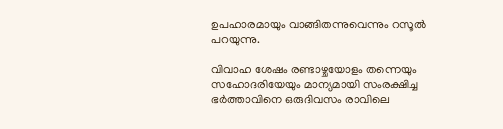ഉപഹാരമായും വാങ്ങിതന്നുവെന്നും റസൂല്‍ പറയുന്നു.

വിവാഹ ശേഷം രണ്ടാഴ്ചയോളം തന്നെയും സഹോദരിയേയും മാന്യമായി സംരക്ഷിച്ച ഭര്‍ത്താവിനെ ഒരുദിവസം രാവിലെ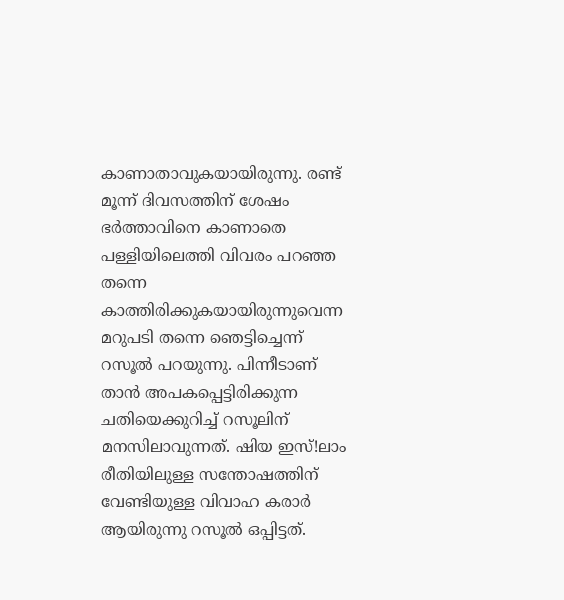കാണാതാവുകയായിരുന്നു. രണ്ട് മൂന്ന് ദിവസത്തിന് ശേഷം ഭര്‍ത്താവിനെ കാണാതെ പള്ളിയിലെത്തി വിവരം പറഞ്ഞ തന്നെ കാത്തിരിക്കുകയായിരുന്നുവെന്ന മറുപടി തന്നെ ഞെട്ടിച്ചെന്ന് റസൂല്‍ പറയുന്നു. പിന്നീടാണ് താന്‍ അപകപ്പെട്ടിരിക്കുന്ന ചതിയെക്കുറിച്ച് റസൂലിന് മനസിലാവുന്നത്. ഷിയ ഇസ്!ലാം രീതിയിലുള്ള സന്തോഷത്തിന് വേണ്ടിയുള്ള വിവാഹ കരാര്‍ ആയിരുന്നു റസൂല്‍ ഒപ്പിട്ടത്.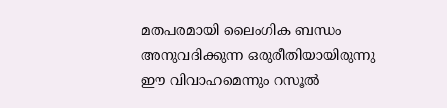മതപരമായി ലൈംഗിക ബന്ധം അനുവദിക്കുന്ന ഒരുരീതിയായിരുന്നു ഈ വിവാഹമെന്നും റസൂല്‍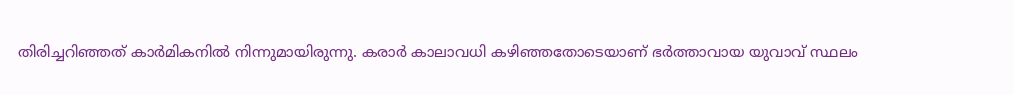തിരിച്ചറിഞ്ഞത് കാര്‍മികനില്‍ നിന്നുമായിരുന്നു. കരാര്‍ കാലാവധി കഴിഞ്ഞതോടെയാണ് ഭര്‍ത്താവായ യുവാവ് സ്ഥലം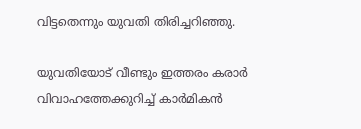വിട്ടതെന്നും യുവതി തിരിച്ചറിഞ്ഞു.

യുവതിയോട് വീണ്ടും ഇത്തരം കരാര്‍ വിവാഹത്തേക്കുറിച്ച് കാര്‍മികന്‍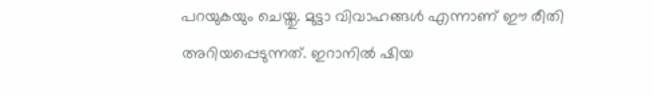പറയുകയും ചെയ്തു. മുട്ടാ വിവാഹങ്ങള്‍ എന്നാണ് ഈ രീതി അറിയപ്പെടുന്നത്. ഇറാനില്‍ ഷിയ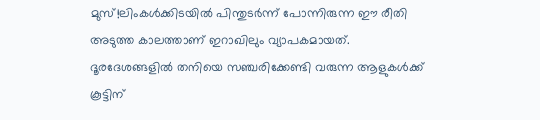മുസ്!ലിംകള്‍ക്കിടയില്‍ പിന്തുടര്‍ന്ന് പോന്നിരുന്ന ഈ രീതി അടുത്ത കാലത്താണ് ഇറാഖിലും വ്യാപകമായത്. ദൂരദേശങ്ങളില്‍ തനിയെ സഞ്ചരിക്കേണ്ടി വരുന്ന ആളുകള്‍ക്ക് കൂട്ടിന്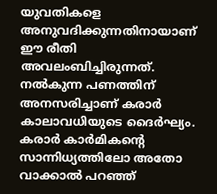യുവതികളെ അനുവദിക്കുന്നതിനായാണ് ഈ രീതി അവലംബിച്ചിരുന്നത്. നല്‍കുന്ന പണത്തിന് അനസരിച്ചാണ് കരാര്‍ കാലാവധിയുടെ ദൈര്‍ഘ്യം. കരാര്‍ കാര്‍മികന്റെ സാന്നിധ്യത്തിലോ അതോ വാക്കാല്‍ പറഞ്ഞ്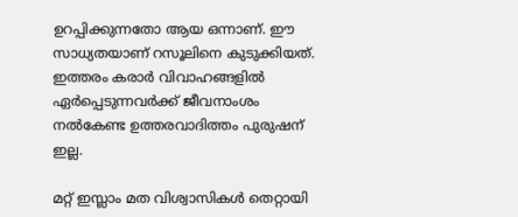ഉറപ്പിക്കുന്നതോ ആയ ഒന്നാണ്. ഈ സാധ്യതയാണ് റസൂലിനെ കുടുക്കിയത്. ഇത്തരം കരാര്‍ വിവാഹങ്ങളില്‍ ഏര്‍പ്പെടുന്നവര്‍ക്ക് ജീവനാംശം നല്‍കേണ്ട ഉത്തരവാദിത്തം പുരുഷന് ഇല്ല.

മറ്റ് ഇസ്ലാം മത വിശ്വാസികള്‍ തെറ്റായി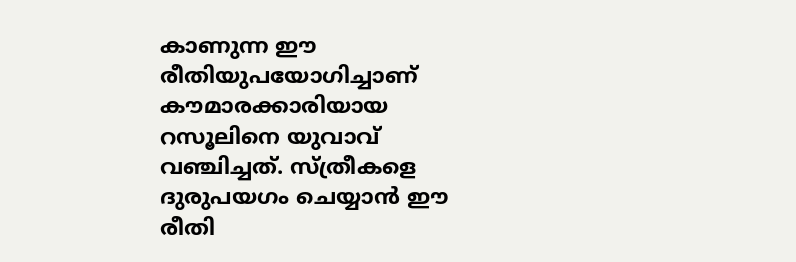കാണുന്ന ഈ രീതിയുപയോഗിച്ചാണ് കൗമാരക്കാരിയായ റസൂലിനെ യുവാവ് വഞ്ചിച്ചത്. സ്ത്രീകളെ ദുരുപയഗം ചെയ്യാന്‍ ഈ രീതി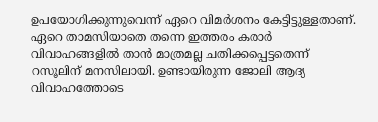ഉപയോഗിക്കുന്നുവെന്ന് ഏറെ വിമര്‍ശനം കേട്ടിട്ടുള്ളതാണ്. ഏറെ താമസിയാതെ തന്നെ ഇത്തരം കരാര്‍ വിവാഹങ്ങളില്‍ താന്‍ മാത്രമല്ല ചതിക്കപ്പെട്ടതെന്ന് റസൂലിന് മനസിലായി. ഉണ്ടായിരുന്ന ജോലി ആദ്യ വിവാഹത്തോടെ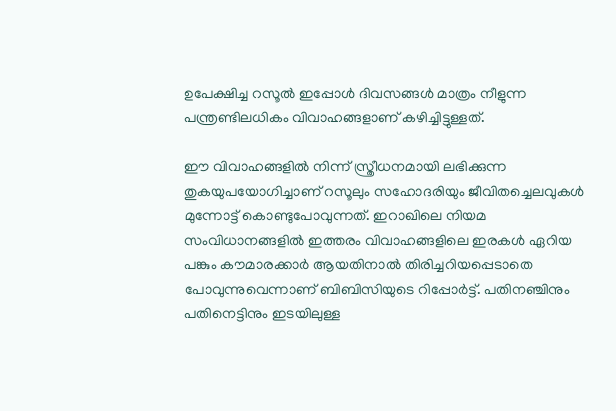ഉപേക്ഷിച്ച റസൂല്‍ ഇപ്പോള്‍ ദിവസങ്ങള്‍ മാത്രം നീളുന്ന പന്ത്രണ്ടിലധികം വിവാഹങ്ങളാണ് കഴിച്ചിട്ടുള്ളത്.

ഈ വിവാഹങ്ങളില്‍ നിന്ന് സ്ത്രീധനമായി ലഭിക്കുന്ന തുകയുപയോഗിച്ചാണ് റസൂലും സഹോദരിയും ജീവിതച്ചെലവുകള്‍ മുന്നോട്ട് കൊണ്ടുപോവുന്നത്. ഇറാഖിലെ നിയമ സംവിധാനങ്ങളില്‍ ഇത്തരം വിവാഹങ്ങളിലെ ഇരകള്‍ ഏറിയ പങ്കും കൗമാരക്കാര്‍ ആയതിനാല്‍ തിരിച്ചറിയപ്പെടാതെ പോവുന്നുവെന്നാണ് ബിബിസിയുടെ റിപ്പോര്‍ട്ട്. പതിനഞ്ചിനും പതിനെട്ടിനും ഇടയിലുള്ള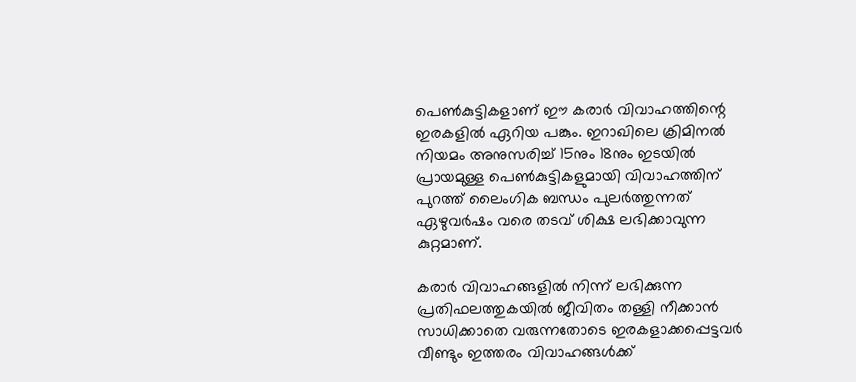പെണ്‍കുട്ടികളാണ് ഈ കരാര്‍ വിവാഹത്തിന്റെ ഇരകളില്‍ ഏറിയ പങ്കും. ഇറാഖിലെ ക്രിമിനല്‍ നിയമം അനുസരിച്ച് 15നും 18നും ഇടയില്‍ പ്രായമുള്ള പെണ്‍കുട്ടികളുമായി വിവാഹത്തിന് പുറത്ത് ലൈംഗിക ബന്ധം പുലര്‍ത്തുന്നത് ഏഴുവര്‍ഷം വരെ തടവ് ശിക്ഷ ലഭിക്കാവുന്ന കുറ്റമാണ്.

കരാര്‍ വിവാഹങ്ങളില്‍ നിന്ന് ലഭിക്കുന്ന പ്രതിഫലത്തുകയില്‍ ജീവിതം തള്ളി നീക്കാന്‍ സാധിക്കാതെ വരുന്നതോടെ ഇരകളാക്കപ്പെട്ടവര്‍ വീണ്ടും ഇത്തരം വിവാഹങ്ങള്‍ക്ക്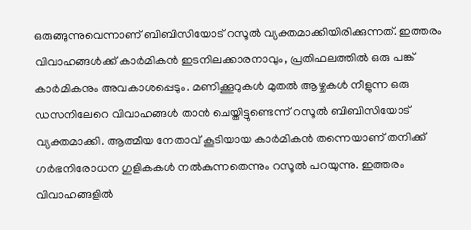ഒരുങ്ങുന്നുവെന്നാണ് ബിബിസിയോട് റസൂല്‍ വ്യക്തമാക്കിയിരിക്കുന്നത്. ഇത്തരം വിവാഹങ്ങള്‍ക്ക് കാര്‍മികന്‍ ഇടനിലക്കാരനാവും, പ്രതിഫലത്തില്‍ ഒരു പങ്ക് കാര്‍മികനും അവകാശപ്പെടും. മണിക്കൂറുകള്‍ മുതല്‍ ആഴ്ചകള്‍ നീളുന്ന ഒരു ഡസനിലേറെ വിവാഹങ്ങള്‍ താന്‍ ചെയ്തിട്ടുണ്ടെന്ന് റസൂല്‍ ബിബിസിയോട് വ്യക്തമാക്കി. ആത്മീയ നേതാവ് കൂടിയായ കാര്‍മികന്‍ തന്നെയാണ് തനിക്ക് ഗര്‍ഭനിരോധന ഗുളികകള്‍ നല്‍കുന്നതെന്നും റസൂല്‍ പറയുന്നു. ഇത്തരം വിവാഹങ്ങളില്‍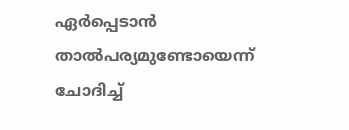ഏര്‍പ്പെടാന്‍ താല്‍പര്യമുണ്ടോയെന്ന് ചോദിച്ച്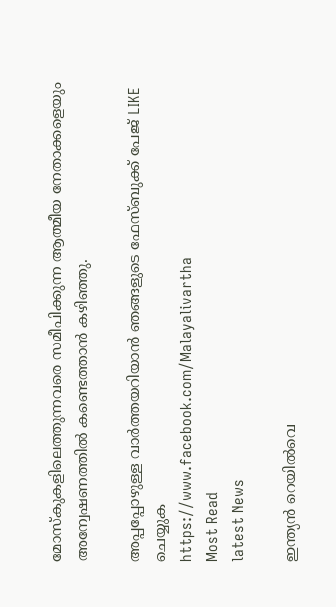മോസ്‌കുകളിലെത്തുന്നവരെ സമീപിക്കുന്ന ആത്മീയ നേതാക്കളെയും അന്വേഷണത്തില്‍ കണ്ടെത്താന്‍ കഴിഞ്ഞു.

അപ്പപ്പോഴുള്ള വാര്‍ത്തയറിയാന്‍ ഞങ്ങളുടെ ഫേസ്‌ബുക്ക്‌ പേജ് LIKE ചെയ്യുക
https://www.facebook.com/Malayalivartha
Most Read
latest News

ഇന്ത്യൻ റെയിൽവെ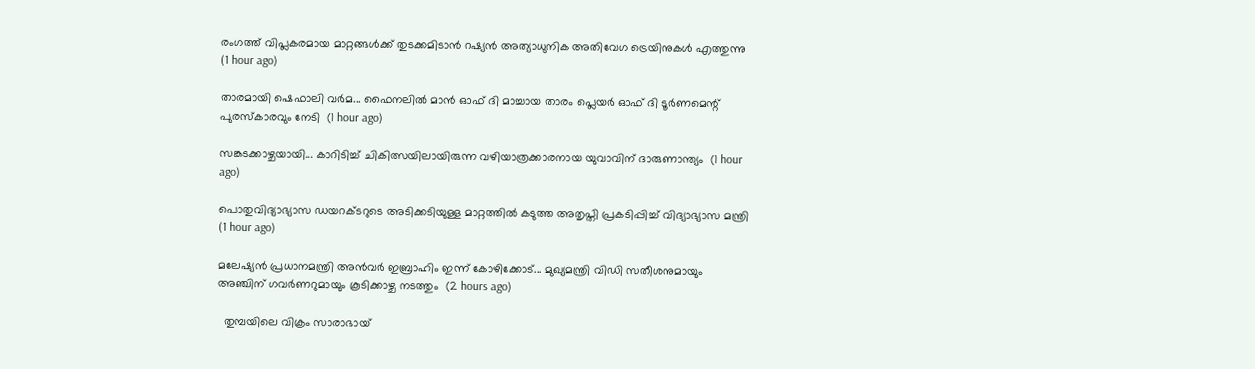രംഗത്ത് വിപ്ലകരമായ മാറ്റങ്ങൾക്ക് തുടക്കമിടാൻ റഷ്യൻ അത്യാധുനിക അതിവേഗ ട്രെയിനുകൾ എത്തുന്നു  (1 hour ago)

താരമായി ഷെഫാലി വര്‍മ... ഫൈനലില്‍ മാന്‍ ഓഫ് ദി മാച്ചായ താരം പ്ലെയര്‍ ഓഫ് ദി ടൂര്‍ണമെന്റ് പുരസ്‌കാരവും നേടി  (1 hour ago)

സങ്കടക്കാഴ്ചയായി... കാറിടിച്ച് ചികിത്സയിലായിരുന്ന വഴിയാത്രക്കാരനായ യുവാവിന് ദാരുണാന്ത്യം  (1 hour ago)

പൊതുവിദ്യാഭ്യാസ ഡയറക്ടറുടെ അടിക്കടിയുള്ള മാറ്റത്തിൽ കടുത്ത അതൃപ്തി പ്രകടിപ്പിച്ച് വിദ്യാഭ്യാസ മന്ത്രി  (1 hour ago)

മലേഷ്യൻ പ്രധാനമന്ത്രി അൻവർ ഇബ്രാഹിം ഇന്ന് കോഴിക്കോട്... മുഖ്യമന്ത്രി വിഡി സതീശനുമായും അഞ്ചിന് ഗവർണറുമായും കൂടിക്കാഴ്ച നടത്തും  (2 hours ago)

  തുമ്പയിലെ വിക്രം സാരാഭായ്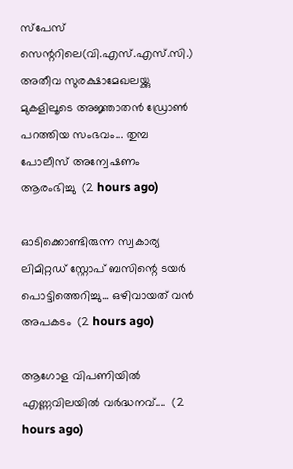സ്‌പേസ് സെന്ററിലെ(വി.എസ്.എസ്‌.സി.) അതീവ സുരക്ഷാമേഖലയ്ക്കു മുകളിലൂടെ അജ്ഞാതൻ ഡ്രോൺ പറത്തിയ സംഭവം... തുമ്പ പോലീസ് അന്വേഷണം ആരംഭിച്ചു  (2 hours ago)

ഓടിക്കൊണ്ടിരുന്ന സ്വകാര്യ ലിമിറ്റഡ് സ്റ്റോപ് ബസിന്റെ ടയർ പൊട്ടിത്തെറിച്ചു... ഒഴിവായത് വൻ അപകടം  (2 hours ago)

ആഗോള വിപണിയില്‍ എണ്ണവിലയിൽ വർദ്ധനവ്....  (2 hours ago)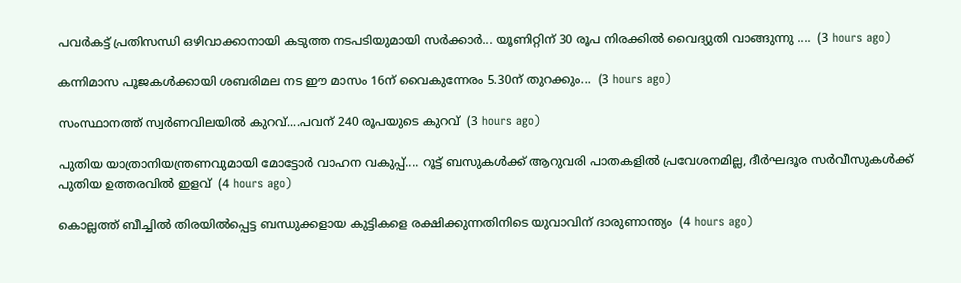പവർകട്ട് പ്രതിസന്ധി ഒഴിവാക്കാനായി കടുത്ത നടപടിയുമായി സർക്കാർ... യൂണിറ്റിന് 30 രൂപ നിരക്കിൽ വൈദ്യുതി വാങ്ങുന്നു ....  (3 hours ago)

കന്നിമാസ പൂജകൾക്കായി ശബരിമല നട ഈ മാസം 16ന് വൈകുന്നേരം 5.30ന് തുറക്കും...  (3 hours ago)

സംസ്ഥാനത്ത് സ്വര്‍ണവിലയിൽ കുറവ്....പവന് 240 രൂപയുടെ കുറവ്  (3 hours ago)

പുതിയ യാത്രാനിയന്ത്രണവുമായി മോട്ടോർ വാഹന വകുപ്പ്.... റൂട്ട് ബസുകൾക്ക് ആറുവരി പാതകളിൽ പ്രവേശനമില്ല, ദീർഘദൂര സർവീസുകൾക്ക് പുതിയ ഉത്തരവിൽ ഇളവ്  (4 hours ago)

കൊല്ലത്ത് ബീച്ചിൽ തിരയിൽപ്പെട്ട ബന്ധുക്കളായ കുട്ടികളെ രക്ഷിക്കുന്നതിനിടെ യുവാവിന് ദാരുണാന്ത്യം  (4 hours ago)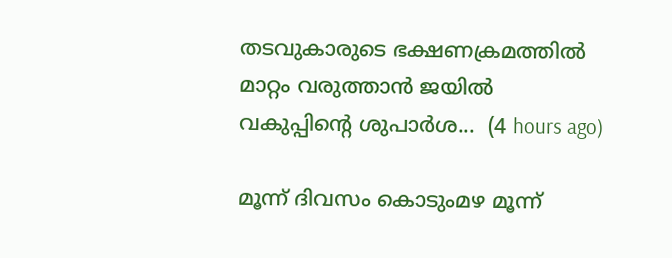തടവുകാരുടെ ഭക്ഷണക്രമത്തിൽ മാറ്റം വരുത്താൻ ജയിൽ വകുപ്പിന്റെ ശുപാർശ...  (4 hours ago)

മൂന്ന് ദിവസം കൊടുംമഴ മൂന്ന്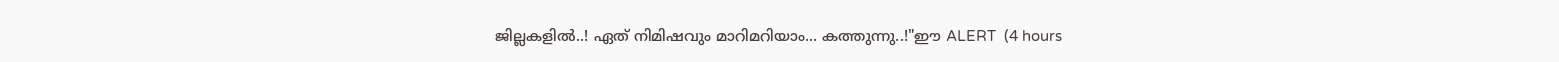ജില്ലകളിൽ..! ഏത് നിമിഷവും മാറിമറിയാം... കത്തുന്നു..!"ഈ ALERT  (4 hours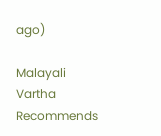ago)

Malayali Vartha Recommends